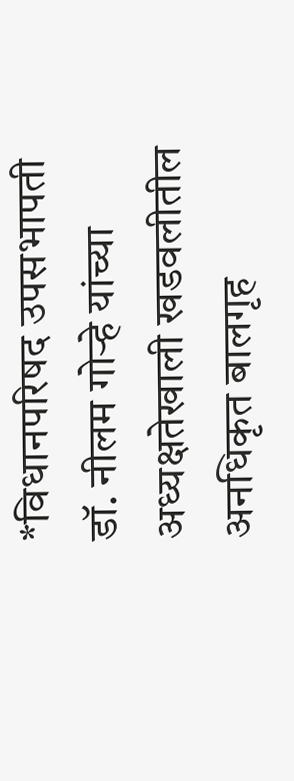*विधानपरिषद उपसभापती डॉ. नीलम गोऱ्हे यांच्या अध्यक्षतेखाली खडवलीतील अनधिकृत बालगृह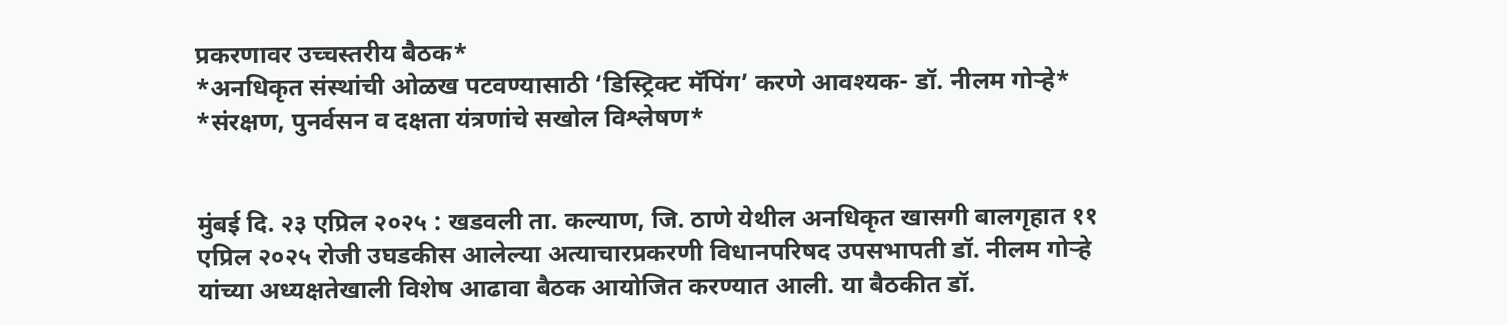प्रकरणावर उच्चस्तरीय बैठक*
*अनधिकृत संस्थांची ओळख पटवण्यासाठी ‘डिस्ट्रिक्ट मॅपिंग’ करणे आवश्यक- डॉ. नीलम गोऱ्हे*
*संरक्षण, पुनर्वसन व दक्षता यंत्रणांचे सखोल विश्लेषण*


मुंबई दि. २३ एप्रिल २०२५ : खडवली ता. कल्याण, जि. ठाणे येथील अनधिकृत खासगी बालगृहात ११ एप्रिल २०२५ रोजी उघडकीस आलेल्या अत्याचारप्रकरणी विधानपरिषद उपसभापती डॉ. नीलम गोऱ्हे यांच्या अध्यक्षतेखाली विशेष आढावा बैठक आयोजित करण्यात आली. या बैठकीत डॉ.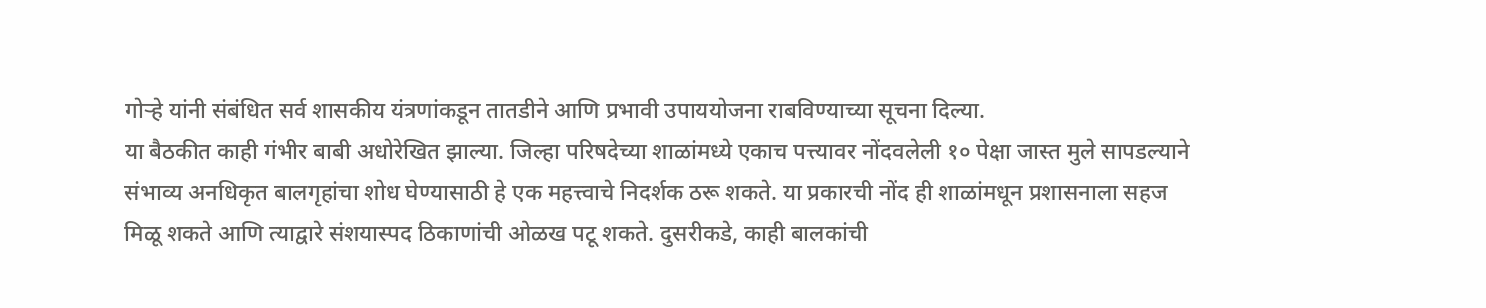गोऱ्हे यांनी संबंधित सर्व शासकीय यंत्रणांकडून तातडीने आणि प्रभावी उपाययोजना राबविण्याच्या सूचना दिल्या.
या बैठकीत काही गंभीर बाबी अधोरेखित झाल्या. जिल्हा परिषदेच्या शाळांमध्ये एकाच पत्त्यावर नोंदवलेली १० पेक्षा जास्त मुले सापडल्याने संभाव्य अनधिकृत बालगृहांचा शोध घेण्यासाठी हे एक महत्त्वाचे निदर्शक ठरू शकते. या प्रकारची नोंद ही शाळांमधून प्रशासनाला सहज मिळू शकते आणि त्याद्वारे संशयास्पद ठिकाणांची ओळख पटू शकते. दुसरीकडे, काही बालकांची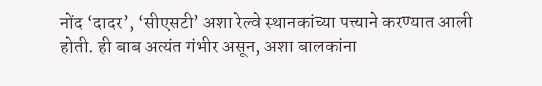नोंद ‘दादर’, ‘सीएसटी’ अशा रेल्वे स्थानकांच्या पत्त्याने करण्यात आली होती. ही बाब अत्यंत गंभीर असून, अशा बालकांना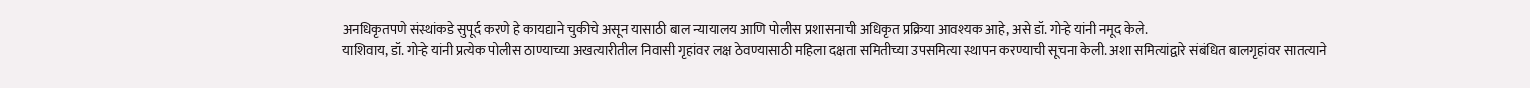अनधिकृतपणे संस्थांकडे सुपूर्द करणे हे कायद्याने चुकीचे असून यासाठी बाल न्यायालय आणि पोलीस प्रशासनाची अधिकृत प्रक्रिया आवश्यक आहे, असे डॉ. गोऱ्हे यांनी नमूद केले.
याशिवाय, डॉ. गोऱ्हे यांनी प्रत्येक पोलीस ठाण्याच्या अखत्यारीतील निवासी गृहांवर लक्ष ठेवण्यासाठी महिला दक्षता समितीच्या उपसमित्या स्थापन करण्याची सूचना केली. अशा समित्यांद्वारे संबंधित बालगृहांवर सातत्याने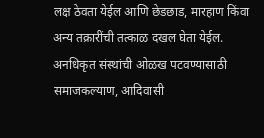लक्ष ठेवता येईल आणि छेडछाड, मारहाण किंवा अन्य तक्रारींची तत्काळ दखल घेता येईल. अनधिकृत संस्थांची ओळख पटवण्यासाठी समाजकल्याण, आदिवासी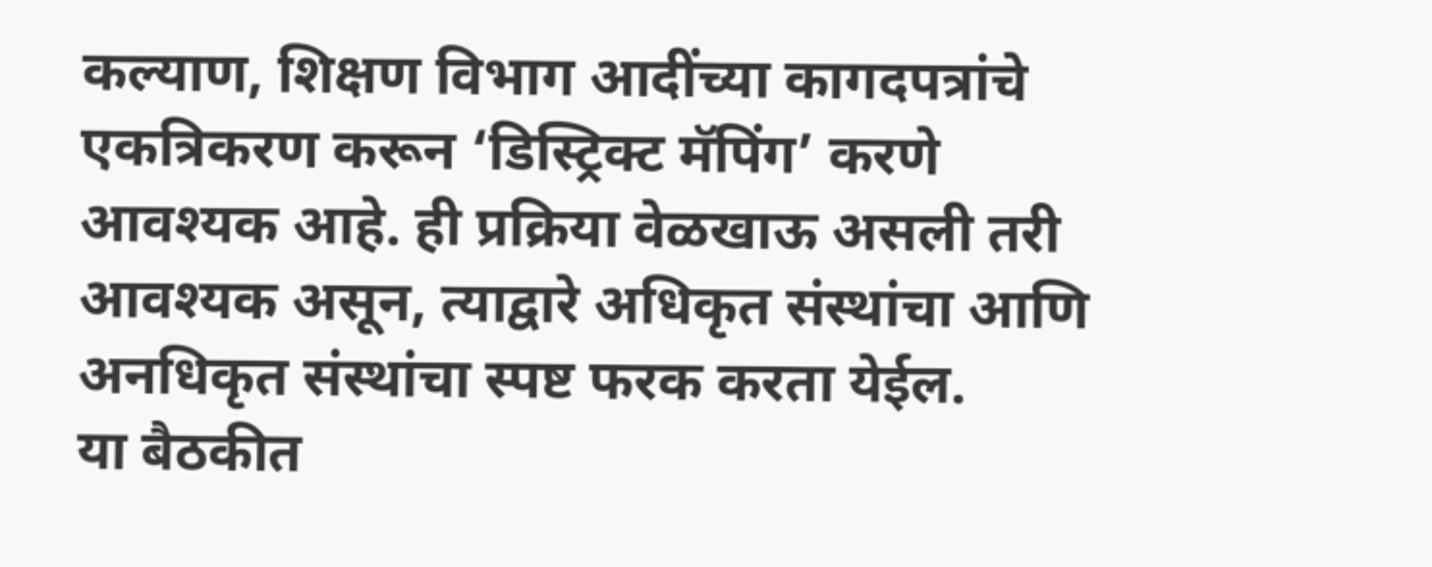कल्याण, शिक्षण विभाग आदींच्या कागदपत्रांचे एकत्रिकरण करून ‘डिस्ट्रिक्ट मॅपिंग’ करणे आवश्यक आहे. ही प्रक्रिया वेळखाऊ असली तरी आवश्यक असून, त्याद्वारे अधिकृत संस्थांचा आणि अनधिकृत संस्थांचा स्पष्ट फरक करता येईल.
या बैठकीत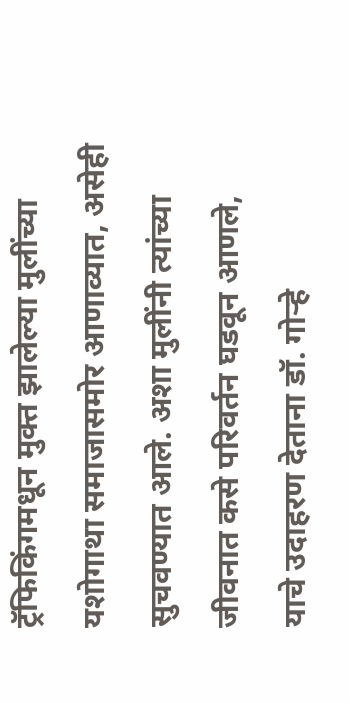ट्रॅफिकिंगमधून मुक्त झालेल्या मुलींच्या यशोगाथा समाजासमोर आणाव्यात, असेही सुचवण्यात आले. अशा मुलींनी त्यांच्या जीवनात कसे परिवर्तन घडवून आणले, याचे उदाहरण देताना डॉ. गोऱ्हे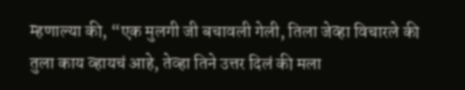म्हणाल्या की, “एक मुलगी जी बचावली गेली, तिला जेव्हा विचारले की तुला काय व्हायचं आहे, तेव्हा तिने उत्तर दिलं की मला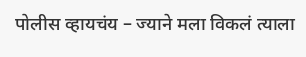पोलीस व्हायचंय – ज्याने मला विकलं त्याला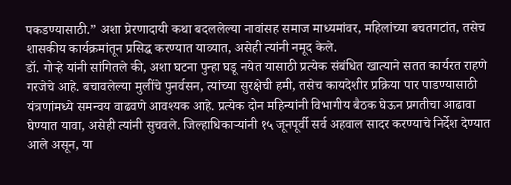पकडण्यासाठी.” अशा प्रेरणादायी कथा बदललेल्या नावांसह समाज माध्यमांवर, महिलांच्या बचतगटांत, तसेच शासकीय कार्यक्रमांतून प्रसिद्ध करण्यात याव्यात, असेही त्यांनी नमूद केले.
डॉ. गोऱ्हे यांनी सांगितले की, अशा घटना पुन्हा घडू नयेत यासाठी प्रत्येक संबंधित खात्याने सतत कार्यरत राहणे गरजेचे आहे. बचावलेल्या मुलींचे पुनर्वसन, त्यांच्या सुरक्षेची हमी, तसेच कायदेशीर प्रक्रिया पार पाडण्यासाठी यंत्रणांमध्ये समन्वय वाढवणे आवश्यक आहे. प्रत्येक दोन महिन्यांनी विभागीय बैठक घेऊन प्रगतीचा आढावा घेण्यात यावा, असेही त्यांनी सुचवले. जिल्हाधिकाऱ्यांनी १५ जूनपूर्वी सर्व अहवाल सादर करण्याचे निर्देश देण्यात आले असून, या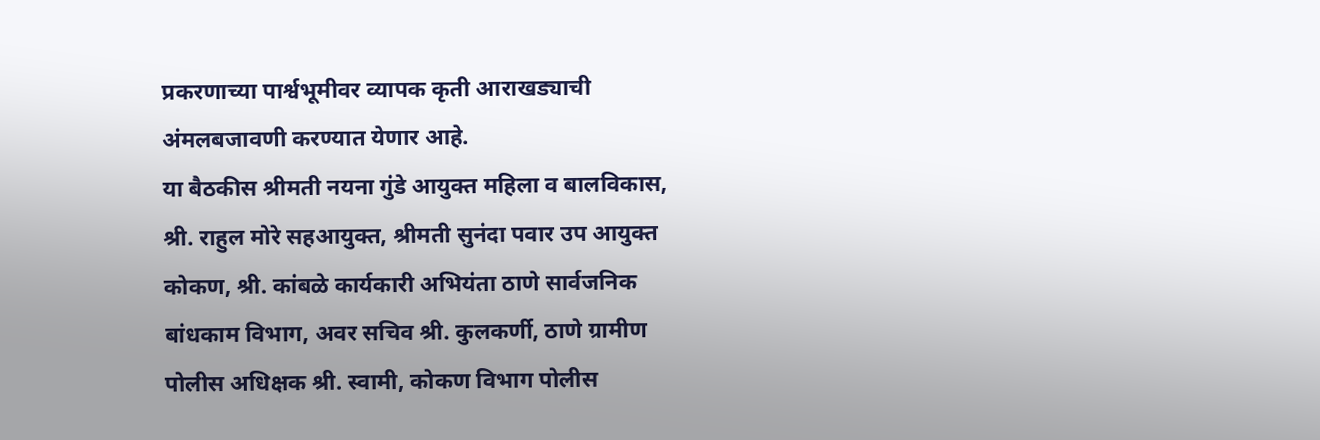प्रकरणाच्या पार्श्वभूमीवर व्यापक कृती आराखड्याची अंमलबजावणी करण्यात येणार आहे.
या बैठकीस श्रीमती नयना गुंडे आयुक्त महिला व बालविकास, श्री. राहुल मोरे सहआयुक्त, श्रीमती सुनंदा पवार उप आयुक्त कोकण, श्री. कांबळे कार्यकारी अभियंता ठाणे सार्वजनिक बांधकाम विभाग, अवर सचिव श्री. कुलकर्णी, ठाणे ग्रामीण पोलीस अधिक्षक श्री. स्वामी, कोकण विभाग पोलीस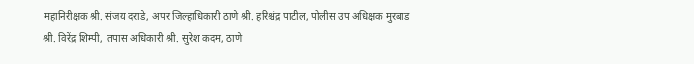महानिरीक्षक श्री. संजय दराडे, अपर जिल्हाधिकारी ठाणे श्री. हरिश्चंद्र पाटील, पोलीस उप अधिक्षक मुरबाड श्री. विरेंद्र शिम्पी, तपास अधिकारी श्री. सुरेश कदम, ठाणे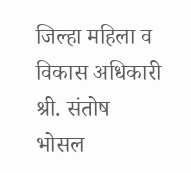जिल्हा महिला व विकास अधिकारी श्री. संतोष भोसल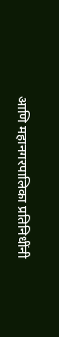आणि महानगरपालिका प्रतिनिधींनी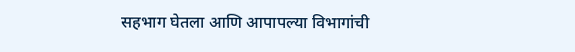सहभाग घेतला आणि आपापल्या विभागांची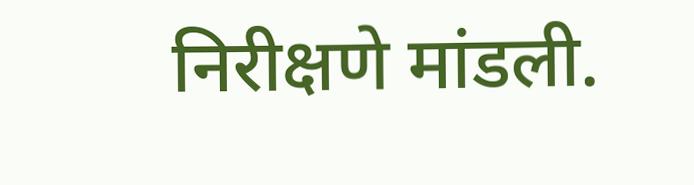निरीक्षणे मांडली.